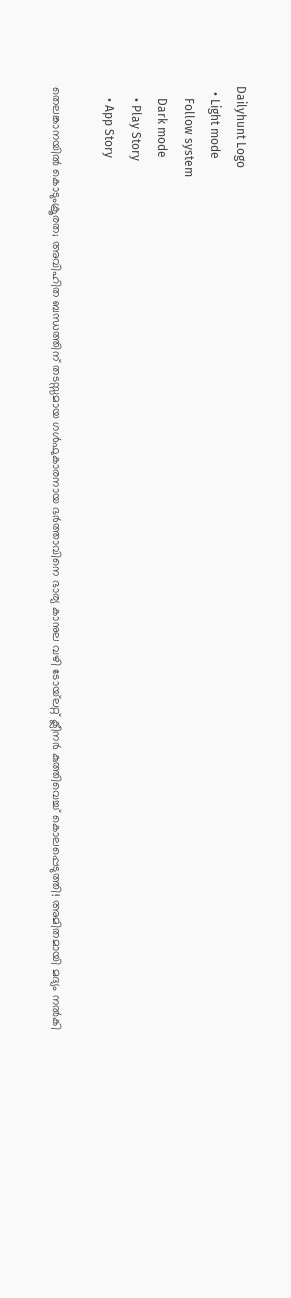Dailyhunt Logo
  • Light mode
    Follow system
    Dark mode
    • Play Story
    • App Story

തെലങ്കാനയില്‍ കൊടുംക്രൂരത; അവിഹിത ബന്ധത്തിന് തടസ്സമായ ഗള്‍ഫുകാരനായ ഭര്‍ത്താവിനെ ഭാര്യ കാനുല വഴി ടോയ്‌ലറ്റ് ക്ലീനര്‍ കുത്തിവെച്ച്‌ കൊലപ്പെടുത്തി! അമിതമായി മദ്യം നല്‍കി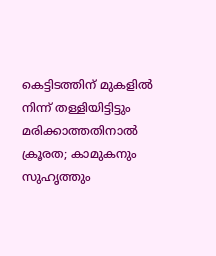കെട്ടിടത്തിന് മുകളില്‍ നിന്ന് തള്ളിയിട്ടിട്ടും മരിക്കാത്തതിനാല്‍ ക്രൂരത; കാമുകനും സുഹൃത്തും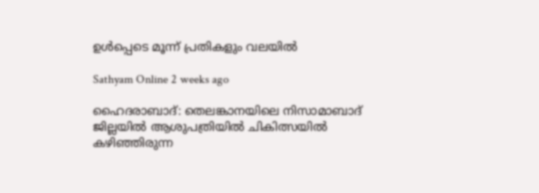ഉള്‍പ്പെടെ മൂന്ന് പ്രതികളും വലയില്‍

Sathyam Online 2 weeks ago

ഹൈദരാബാദ്: തെലങ്കാനയിലെ നിസാമാബാദ് ജില്ലയില്‍ ആശുപത്രിയില്‍ ചികിത്സയില്‍ കഴിഞ്ഞിരുന്ന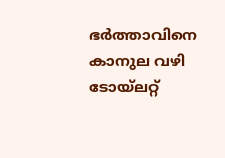ഭര്‍ത്താവിനെ കാനുല വഴി ടോയ്ലറ്റ്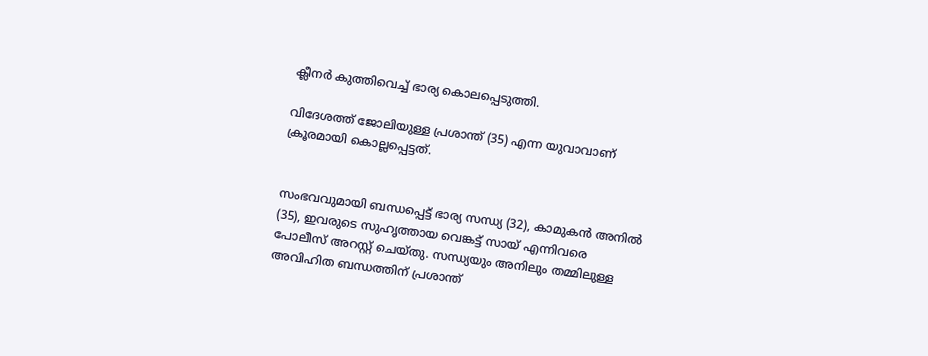ക്ലീനര്‍ കുത്തിവെച്ച്‌ ഭാര്യ കൊലപ്പെടുത്തി.

വിദേശത്ത് ജോലിയുള്ള പ്രശാന്ത് (35) എന്ന യുവാവാണ് ക്രൂരമായി കൊല്ലപ്പെട്ടത്.


സംഭവവുമായി ബന്ധപ്പെട്ട് ഭാര്യ സന്ധ്യ (32), കാമുകന്‍ അനില്‍ (35), ഇവരുടെ സുഹൃത്തായ വെങ്കട്ട് സായ് എന്നിവരെ പോലീസ് അറസ്റ്റ് ചെയ്തു. സന്ധ്യയും അനിലും തമ്മിലുള്ള അവിഹിത ബന്ധത്തിന് പ്രശാന്ത്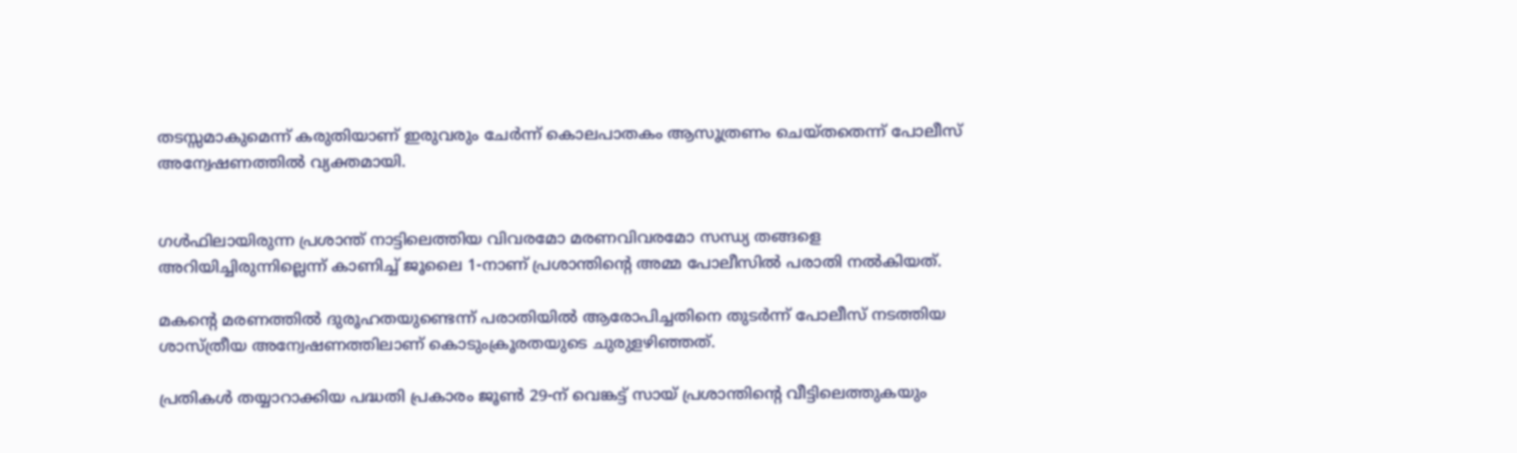തടസ്സമാകുമെന്ന് കരുതിയാണ് ഇരുവരും ചേര്‍ന്ന് കൊലപാതകം ആസൂത്രണം ചെയ്തതെന്ന് പോലീസ് അന്വേഷണത്തില്‍ വ്യക്തമായി.


ഗള്‍ഫിലായിരുന്ന പ്രശാന്ത് നാട്ടിലെത്തിയ വിവരമോ മരണവിവരമോ സന്ധ്യ തങ്ങളെ അറിയിച്ചിരുന്നില്ലെന്ന് കാണിച്ച്‌ ജൂലൈ 1-നാണ് പ്രശാന്തിന്റെ അമ്മ പോലീസില്‍ പരാതി നല്‍കിയത്.

മകന്റെ മരണത്തില്‍ ദുരൂഹതയുണ്ടെന്ന് പരാതിയില്‍ ആരോപിച്ചതിനെ തുടര്‍ന്ന് പോലീസ് നടത്തിയ ശാസ്ത്രീയ അന്വേഷണത്തിലാണ് കൊടുംക്രൂരതയുടെ ചുരുളഴിഞ്ഞത്.

പ്രതികള്‍ തയ്യാറാക്കിയ പദ്ധതി പ്രകാരം ജൂണ്‍ 29-ന് വെങ്കട്ട് സായ് പ്രശാന്തിന്റെ വീട്ടിലെത്തുകയും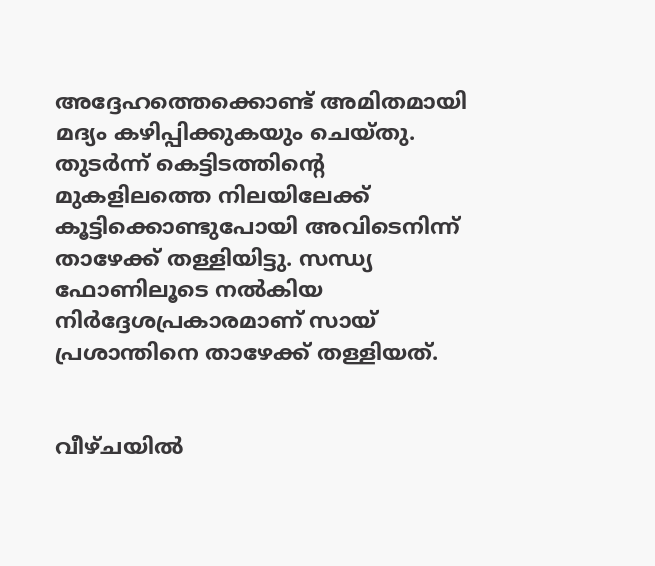അദ്ദേഹത്തെക്കൊണ്ട് അമിതമായി മദ്യം കഴിപ്പിക്കുകയും ചെയ്തു. തുടര്‍ന്ന് കെട്ടിടത്തിന്റെ മുകളിലത്തെ നിലയിലേക്ക് കൂട്ടിക്കൊണ്ടുപോയി അവിടെനിന്ന് താഴേക്ക് തള്ളിയിട്ടു. സന്ധ്യ ഫോണിലൂടെ നല്‍കിയ നിര്‍ദ്ദേശപ്രകാരമാണ് സായ് പ്രശാന്തിനെ താഴേക്ക് തള്ളിയത്.


വീഴ്ചയില്‍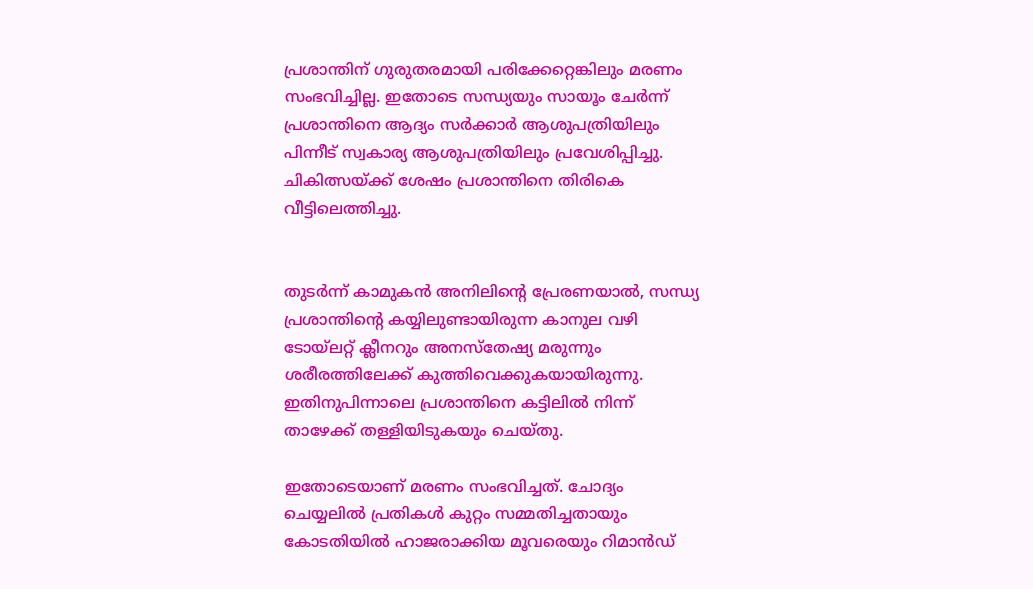പ്രശാന്തിന് ഗുരുതരമായി പരിക്കേറ്റെങ്കിലും മരണം സംഭവിച്ചില്ല. ഇതോടെ സന്ധ്യയും സായൂം ചേര്‍ന്ന് പ്രശാന്തിനെ ആദ്യം സര്‍ക്കാര്‍ ആശുപത്രിയിലും പിന്നീട് സ്വകാര്യ ആശുപത്രിയിലും പ്രവേശിപ്പിച്ചു. ചികിത്സയ്ക്ക് ശേഷം പ്രശാന്തിനെ തിരികെ വീട്ടിലെത്തിച്ചു.


തുടര്‍ന്ന് കാമുകന്‍ അനിലിന്റെ പ്രേരണയാല്‍, സന്ധ്യ പ്രശാന്തിന്റെ കയ്യിലുണ്ടായിരുന്ന കാനുല വഴി ടോയ്ലറ്റ് ക്ലീനറും അനസ്‌തേഷ്യ മരുന്നും ശരീരത്തിലേക്ക് കുത്തിവെക്കുകയായിരുന്നു. ഇതിനുപിന്നാലെ പ്രശാന്തിനെ കട്ടിലില്‍ നിന്ന് താഴേക്ക് തള്ളിയിടുകയും ചെയ്തു.

ഇതോടെയാണ് മരണം സംഭവിച്ചത്. ചോദ്യം ചെയ്യലില്‍ പ്രതികള്‍ കുറ്റം സമ്മതിച്ചതായും കോടതിയില്‍ ഹാജരാക്കിയ മൂവരെയും റിമാന്‍ഡ്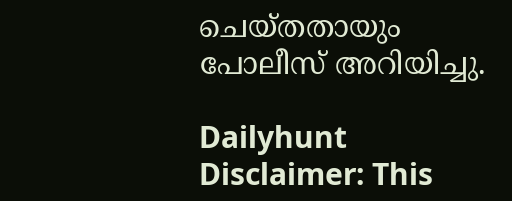ചെയ്തതായും പോലീസ് അറിയിച്ചു.

Dailyhunt
Disclaimer: This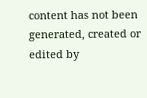content has not been generated, created or edited by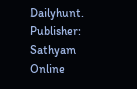Dailyhunt. Publisher: Sathyam Online